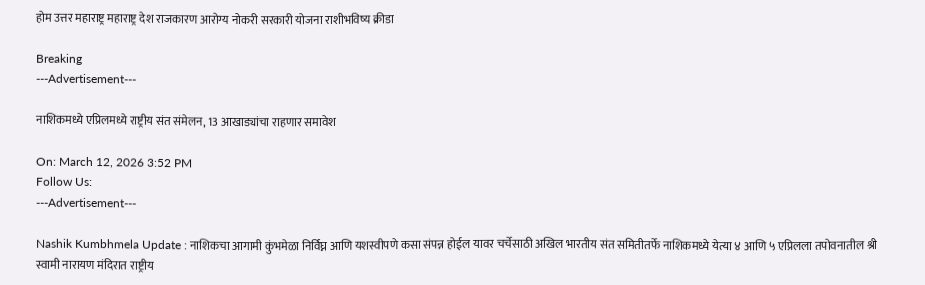होम उत्तर महाराष्ट्र महाराष्ट्र देश राजकारण आरोग्य नोकरी सरकारी योजना राशीभविष्य क्रीडा

Breaking
---Advertisement---

नाशिकमध्ये एप्रिलमध्ये राष्ट्रीय संत संमेलन, 13 आखाड्यांचा राहणार समावेश

On: March 12, 2026 3:52 PM
Follow Us:
---Advertisement---

Nashik Kumbhmela Update : नाशिकचा आगामी कुंभमेळा निर्विघ्न आणि यशस्वीपणे कसा संपन्न होईल यावर चर्चेसाठी अखिल भारतीय संत समितीतर्फे नाशिकमध्ये येत्या ४ आणि ५ एप्रिलला तपोवनातील श्री स्वामी नारायण मंदिरात राष्ट्रीय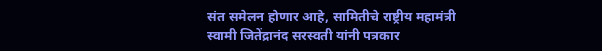संत समेलन होणार आहे, सामितीचे राष्ट्रीय महामंत्री स्वामी जितेंद्रानंद सरस्वती यांनी पत्रकार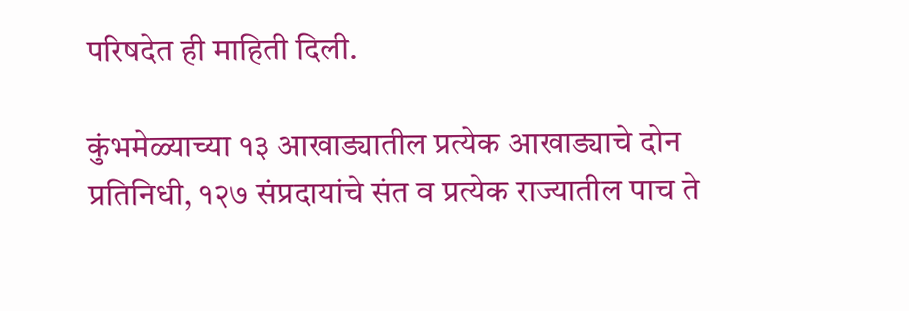परिषदेत ही माहिती दिली.

कुंभमेळ्याच्या १३ आखाड्यातील प्रत्येक आखाड्याचे दोन प्रतिनिधी, १२७ संप्रदायांचे संत व प्रत्येक राज्यातील पाच ते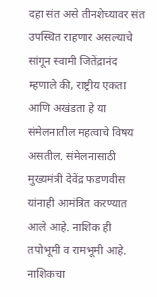दहा संत असे तीनशेच्यावर संत उपस्थित राहणार असल्याचे सांगून स्वामी जितेंद्रानंद म्हणाले की, राष्ट्रीय एकता आणि अखंडता हे या संमेलनातील महत्वाचे विषय असतील. संमेलनासाठी मुख्यमंत्री देवेंद्र फडणवीस यांनाही आमंत्रित करण्यात आले आहे. नाशिक ही तपोभूमी व रामभूमी आहे. नाशिकचा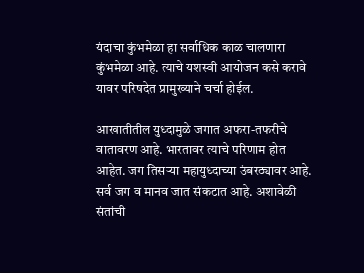यंदाचा कुंभमेळा हा सर्वाधिक काळ चालणारा कुंभमेळा आहे. त्याचे यशस्वी आयोजन कसे करावे यावर परिषदेत प्रामुख्याने चर्चा होईल.

आखातीतील युध्दामुळे जगात अफरा-तफरीचे वातावरण आहे. भारतावर त्याचे परिणाम होत आहेत. जग तिसऱ्या महायुध्दाच्या उंबरठ्यावर आहे. सर्व जग व मानव जात संकटात आहे. अशावेळी संतांची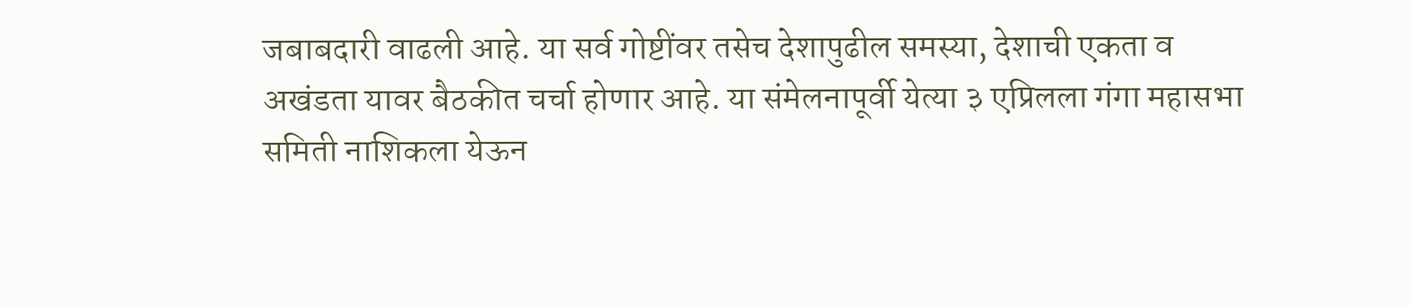जबाबदारी वाढली आहे. या सर्व गोष्टींवर तसेच देशापुढील समस्या, देशाची एकता व अखंडता यावर बैठकीत चर्चा होणार आहे. या संमेलनापूर्वी येत्या ३ एप्रिलला गंगा महासभा समिती नाशिकला येऊन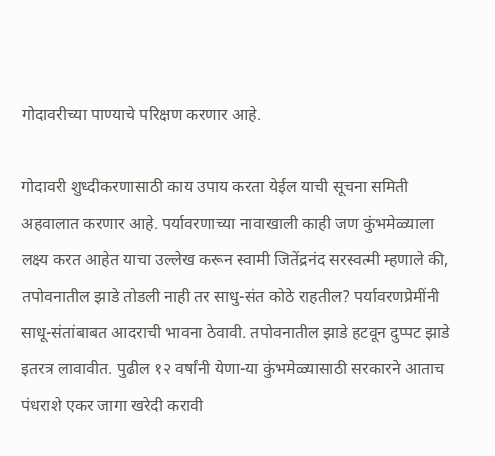गोदावरीच्या पाण्याचे परिक्षण करणार आहे.

गोदावरी शुध्दीकरणासाठी काय उपाय करता येईल याची सूचना समिती अहवालात करणार आहे. पर्यावरणाच्या नावाखाली काही जण कुंभमेळ्याला लक्ष्य करत आहेत याचा उल्लेख करून स्वामी जितेंद्रनंद सरस्वत्मी म्हणाले की, तपोवनातील झाडे तोडली नाही तर साधु-संत कोठे राहतील? पर्यावरणप्रेमींनी साधू-संतांबाबत आदराची भावना ठेवावी. तपोवनातील झाडे हटवून दुप्पट झाडे इतरत्र लावावीत. पुढील १२ वर्षांनी येणा-या कुंभमेळ्यासाठी सरकारने आताच पंधराशे एकर जागा खरेदी करावी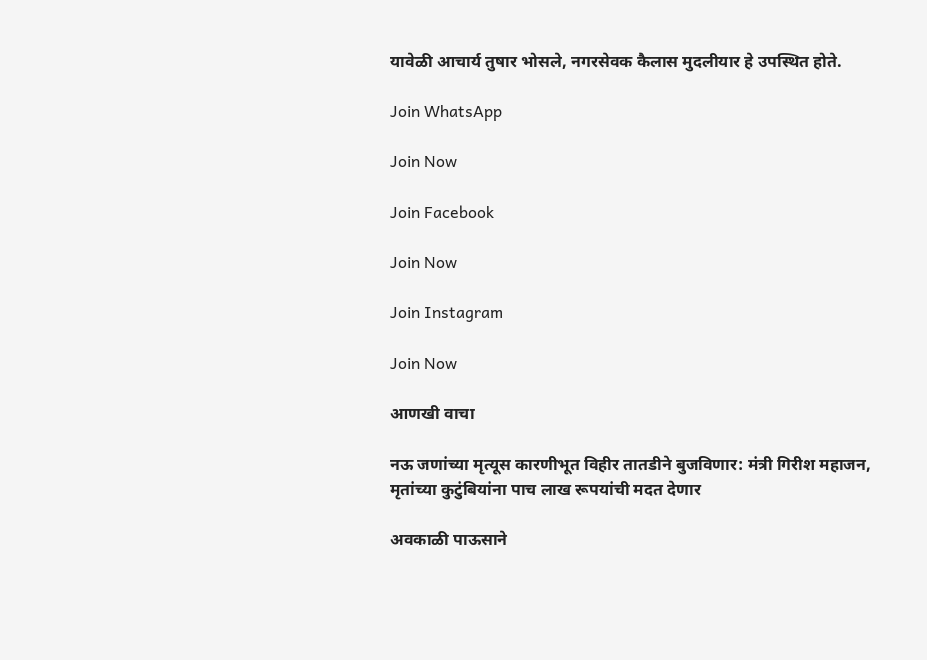यावेळी आचार्य तुषार भोसले, नगरसेवक कैलास मुदलीयार हे उपस्थित होते.

Join WhatsApp

Join Now

Join Facebook

Join Now

Join Instagram

Join Now

आणखी वाचा

नऊ जणांच्या मृत्यूस कारणीभूत विहीर तातडीने बुजविणार: मंत्री गिरीश महाजन, मृतांच्या कुटुंबियांना पाच लाख रूपयांची मदत देणार

अवकाळी पाऊसाने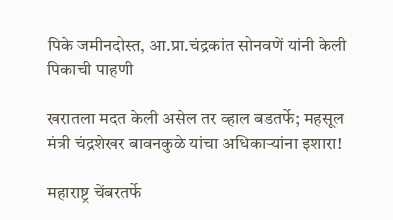पिके जमीनदोस्त, आ.प्रा.चंद्रकांत सोनवणें यांनी केली पिकाची पाहणी

खरातला मदत केली असेल तर व्हाल बडतर्फे; महसूल मंत्री चंद्रशेखर बावनकुळे यांचा अधिकाऱ्यांना इशारा!

महाराष्ट्र चेंबरतर्फे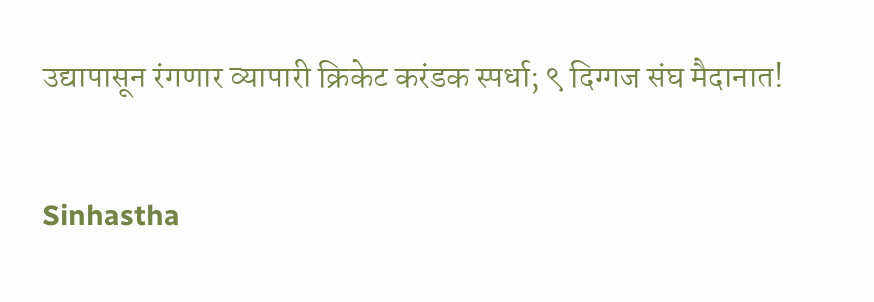उद्यापासून रंगणार व्यापारी क्रिकेट करंडक स्पर्धा; ९ दिग्गज संघ मैदानात!

Sinhastha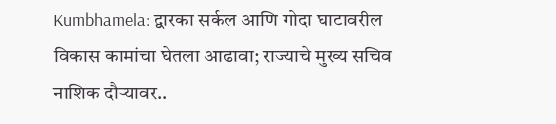Kumbhamela: द्वारका सर्कल आणि गोदा घाटावरील विकास कामांचा घेतला आढावा; राज्याचे मुख्य सचिव नाशिक दौऱ्यावर..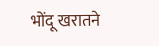भोंदू खरातने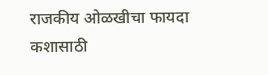राजकीय ओळखीचा फायदा कशासाठी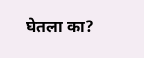घेतला का?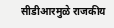सीडीआरमुळे राजकीय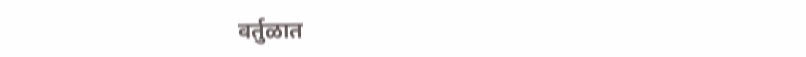वर्तुळात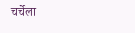चर्चेला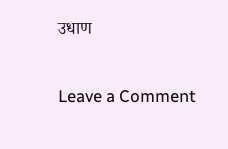उधाण

Leave a Comment